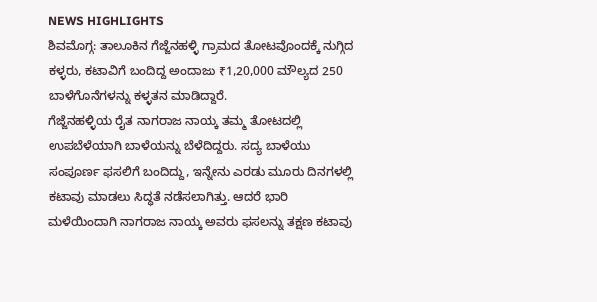NEWS HIGHLIGHTS
ಶಿವಮೊಗ್ಗ: ತಾಲೂಕಿನ ಗೆಜ್ಜೆನಹಳ್ಳಿ ಗ್ರಾಮದ ತೋಟವೊಂದಕ್ಕೆ ನುಗ್ಗಿದ ಕಳ್ಳರು, ಕಟಾವಿಗೆ ಬಂದಿದ್ದ ಅಂದಾಜು ₹1,20,000 ಮೌಲ್ಯದ 250 ಬಾಳೆಗೊನೆಗಳನ್ನು ಕಳ್ಳತನ ಮಾಡಿದ್ದಾರೆ.
ಗೆಜ್ಜೆನಹಳ್ಳಿಯ ರೈತ ನಾಗರಾಜ ನಾಯ್ಕ ತಮ್ಮ ತೋಟದಲ್ಲಿ ಉಪಬೆಳೆಯಾಗಿ ಬಾಳೆಯನ್ನು ಬೆಳೆದಿದ್ದರು. ಸದ್ಯ ಬಾಳೆಯು ಸಂಪೂರ್ಣ ಫಸಲಿಗೆ ಬಂದಿದ್ದು, ಇನ್ನೇನು ಎರಡು ಮೂರು ದಿನಗಳಲ್ಲಿ ಕಟಾವು ಮಾಡಲು ಸಿದ್ಧತೆ ನಡೆಸಲಾಗಿತ್ತು. ಆದರೆ ಭಾರಿ ಮಳೆಯಿಂದಾಗಿ ನಾಗರಾಜ ನಾಯ್ಕ ಅವರು ಫಸಲನ್ನು ತಕ್ಷಣ ಕಟಾವು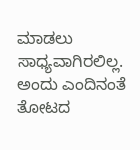ಮಾಡಲು ಸಾಧ್ಯವಾಗಿರಲಿಲ್ಲ. ಅಂದು ಎಂದಿನಂತೆ ತೋಟದ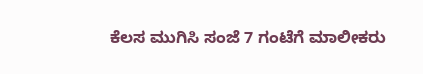ಕೆಲಸ ಮುಗಿಸಿ ಸಂಜೆ 7 ಗಂಟೆಗೆ ಮಾಲೀಕರು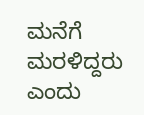ಮನೆಗೆ ಮರಳಿದ್ದರು ಎಂದು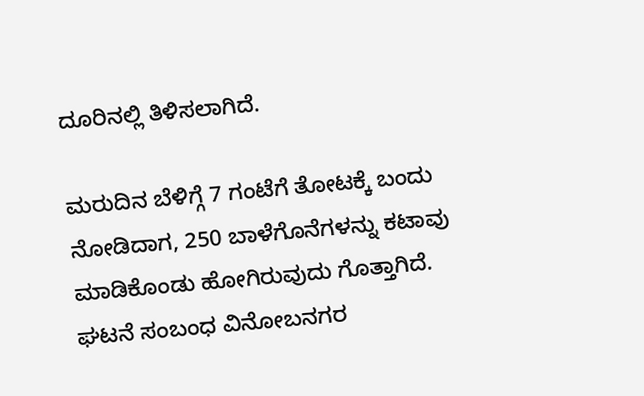ದೂರಿನಲ್ಲಿ ತಿಳಿಸಲಾಗಿದೆ.

ಮರುದಿನ ಬೆಳಿಗ್ಗೆ 7 ಗಂಟೆಗೆ ತೋಟಕ್ಕೆ ಬಂದು ನೋಡಿದಾಗ, 250 ಬಾಳೆಗೊನೆಗಳನ್ನು ಕಟಾವು ಮಾಡಿಕೊಂಡು ಹೋಗಿರುವುದು ಗೊತ್ತಾಗಿದೆ. ಘಟನೆ ಸಂಬಂಧ ವಿನೋಬನಗರ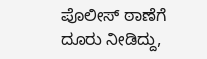ಪೊಲೀಸ್ ಠಾಣೆಗೆ ದೂರು ನೀಡಿದ್ದು,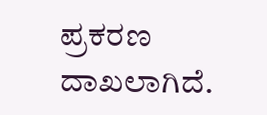ಪ್ರಕರಣ ದಾಖಲಾಗಿದೆ.